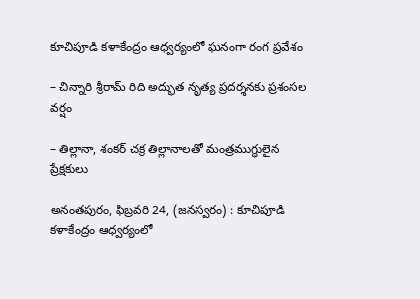కూచిపూడి కళాకేంద్రం ఆధ్వర్యంలో ఘనంగా రంగ ప్రవేశం

– చిన్నారి శ్రీరామ్ రిది అద్భుత నృత్య ప్రదర్శనకు ప్రశంసల వర్షం

– తిల్లానా, శంకర్ చక్ర తిల్లానాలతో మంత్రముగ్ధులైన ప్రేక్షకులు

అనంతపురం, ఫిబ్రవరి 24, (జనస్వరం) : కూచిపూడి కళాకేంద్రం ఆధ్వర్యంలో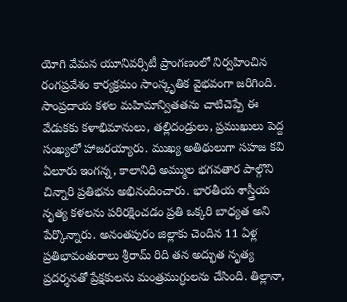యోగి వేమన యూనివర్సిటీ ప్రాంగణంలో నిర్వహించిన రంగప్రవేశం కార్యక్రమం సాంస్కృతిక వైభవంగా జరిగింది. సాంప్రదాయ కళల మహిమాన్వితతను చాటిచెప్పే ఈ వేడుకకు కళాభిమానులు, తల్లిదండ్రులు, ప్రముఖులు పెద్ద సంఖ్యలో హాజరయ్యారు. ముఖ్య అతిథులుగా సహజ కవి ఏలూరు ఇంగన్న, కాలానిధి అమ్ముల భగవతార పాల్గొని చిన్నారి ప్రతిభను అభినందించారు. భారతీయ శాస్త్రీయ నృత్య కళలను పరిరక్షించడం ప్రతి ఒక్కరి బాధ్యత అని పేర్కొన్నారు. అనంతపురం జిల్లా‌కు చెందిన 11 ఏళ్ల ప్రతిభావంతురాలు శ్రీరామ్ రిది తన అద్భుత నృత్య ప్రదర్శనతో ప్రేక్షకులను మంత్రముగ్ధులను చేసింది. తిల్లానా,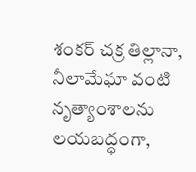శంకర్ చక్ర తిల్లానా, నీలామేఘా వంటి నృత్యాంశాలను లయబద్ధంగా,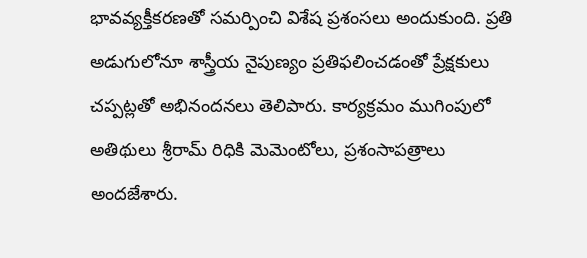భావవ్యక్తీకరణతో సమర్పించి విశేష ప్రశంసలు అందుకుంది. ప్రతి అడుగులోనూ శాస్త్రీయ నైపుణ్యం ప్రతిఫలించడంతో ప్రేక్షకులు చప్పట్లతో అభినందనలు తెలిపారు. కార్యక్రమం ముగింపులో అతిథులు శ్రీరామ్ రిధికి మెమెంటోలు, ప్రశంసాపత్రాలు అందజేశారు.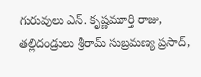గురువులు ఎన్. కృష్ణమూర్తి రాజు, తల్లిదండ్రులు శ్రీరామ్ సుబ్రమణ్య ప్రసాద్,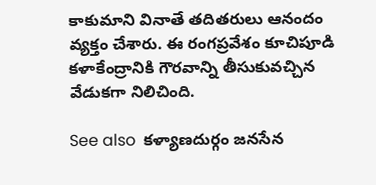కాకుమాని వినాతే తదితరులు ఆనందం వ్యక్తం చేశారు. ఈ రంగప్రవేశం కూచిపూడి కళాకేంద్రానికి గౌరవాన్ని తీసుకువచ్చిన వేడుకగా నిలిచింది.

See also  కళ్యాణదుర్గం జనసేన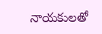నాయకులతో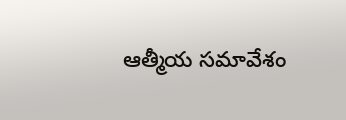ఆత్మీయ సమావేశం